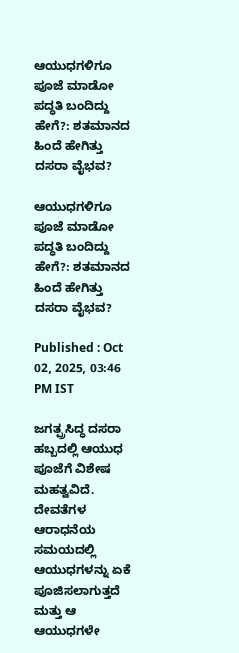ಆಯುಧಗಳಿಗೂ ಪೂಜೆ ಮಾಡೋ ಪದ್ಧತಿ ಬಂದಿದ್ದು ಹೇಗೆ?: ಶತಮಾನದ ಹಿಂದೆ ಹೇಗಿತ್ತು ದಸರಾ ವೈಭವ?

ಆಯುಧಗಳಿಗೂ ಪೂಜೆ ಮಾಡೋ ಪದ್ಧತಿ ಬಂದಿದ್ದು ಹೇಗೆ?: ಶತಮಾನದ ಹಿಂದೆ ಹೇಗಿತ್ತು ದಸರಾ ವೈಭವ?

Published : Oct 02, 2025, 03:46 PM IST

ಜಗತ್ಪ್ರಸಿದ್ಧ ದಸರಾ ಹಬ್ಬದಲ್ಲಿ ಆಯುಧ ಪೂಜೆಗೆ ವಿಶೇಷ ಮಹತ್ವವಿದೆ. ದೇವತೆಗಳ ಆರಾಧನೆಯ ಸಮಯದಲ್ಲಿ ಆಯುಧಗಳನ್ನು ಏಕೆ ಪೂಜಿಸಲಾಗುತ್ತದೆ ಮತ್ತು ಆ ಆಯುಧಗಳೇ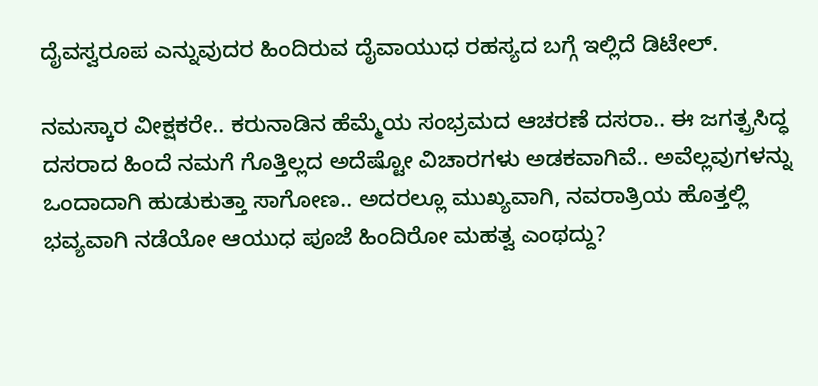ದೈವಸ್ವರೂಪ ಎನ್ನುವುದರ ಹಿಂದಿರುವ ದೈವಾಯುಧ ರಹಸ್ಯದ ಬಗ್ಗೆ ಇಲ್ಲಿದೆ ಡಿಟೇಲ್‌.

ನಮಸ್ಕಾರ ವೀಕ್ಷಕರೇ.. ಕರುನಾಡಿನ ಹೆಮ್ಮೆಯ ಸಂಭ್ರಮದ ಆಚರಣೆ ದಸರಾ.. ಈ ಜಗತ್ಪ್ರಸಿದ್ಧ ದಸರಾದ ಹಿಂದೆ ನಮಗೆ ಗೊತ್ತಿಲ್ಲದ ಅದೆಷ್ಟೋ ವಿಚಾರಗಳು ಅಡಕವಾಗಿವೆ.. ಅವೆಲ್ಲವುಗಳನ್ನು ಒಂದಾದಾಗಿ ಹುಡುಕುತ್ತಾ ಸಾಗೋಣ.. ಅದರಲ್ಲೂ ಮುಖ್ಯವಾಗಿ, ನವರಾತ್ರಿಯ ಹೊತ್ತಲ್ಲಿ ಭವ್ಯವಾಗಿ ನಡೆಯೋ ಆಯುಧ ಪೂಜೆ ಹಿಂದಿರೋ ಮಹತ್ವ ಎಂಥದ್ದು?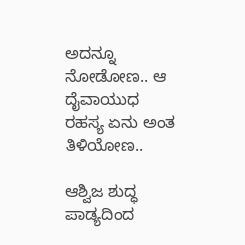ಅದನ್ನೂ ನೋಡೋಣ.. ಆ ದೈವಾಯುಧ ರಹಸ್ಯ ಏನು ಅಂತ ತಿಳಿಯೋಣ..

ಆಶ್ವಿಜ ಶುದ್ಧ ಪಾಡ್ಯದಿಂದ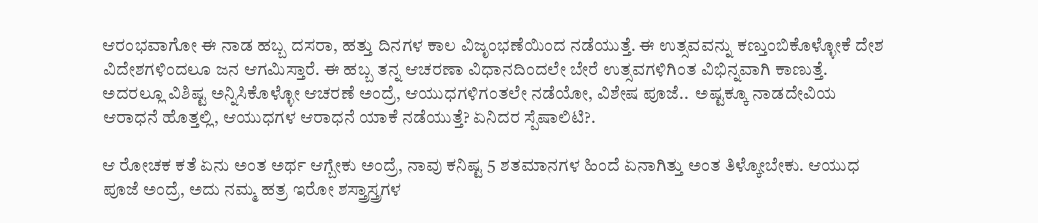ಆರಂಭವಾಗೋ ಈ ನಾಡ ಹಬ್ಬ ದಸರಾ, ಹತ್ತು ದಿನಗಳ ಕಾಲ ವಿಜೃಂಭಣೆಯಿಂದ ನಡೆಯುತ್ತೆ. ಈ ಉತ್ಸವವನ್ನು ಕಣ್ತುಂಬಿಕೊಳ್ಳೋಕೆ ದೇಶ ವಿದೇಶಗಳಿಂದಲೂ ಜನ ಆಗಮಿಸ್ತಾರೆ. ಈ ಹಬ್ಬ ತನ್ನ ಆಚರಣಾ ವಿಧಾನದಿಂದಲೇ ಬೇರೆ ಉತ್ಸವಗಳಿಗಿಂತ ವಿಭಿನ್ನವಾಗಿ ಕಾಣುತ್ತೆ. ಅದರಲ್ಲೂ ವಿಶಿಷ್ಟ ಅನ್ನಿಸಿಕೊಳ್ಳೋ ಆಚರಣೆ ಅಂದ್ರೆ, ಆಯುಧಗಳಿಗಂತಲೇ ನಡೆಯೋ, ವಿಶೇಷ ಪೂಜೆ..  ಅಷ್ಟಕ್ಕೂ ನಾಡದೇವಿಯ ಆರಾಧನೆ ಹೊತ್ತಲ್ಲಿ, ಆಯುಧಗಳ ಆರಾಧನೆ ಯಾಕೆ ನಡೆಯುತ್ತೆ? ಏನಿದರ ಸ್ಪೆಷಾಲಿಟಿ?.

ಆ ರೋಚಕ ಕತೆ ಏನು ಅಂತ ಅರ್ಥ ಆಗ್ಬೇಕು ಅಂದ್ರೆ, ನಾವು ಕನಿಷ್ಟ 5 ಶತಮಾನಗಳ ಹಿಂದೆ ಏನಾಗಿತ್ತು ಅಂತ ತಿಳ್ಕೋಬೇಕು. ಆಯುಧ ಪೂಜೆ ಅಂದ್ರೆ, ಅದು ನಮ್ಮ ಹತ್ರ ಇರೋ ಶಸ್ತ್ರಾಸ್ತ್ರಗಳ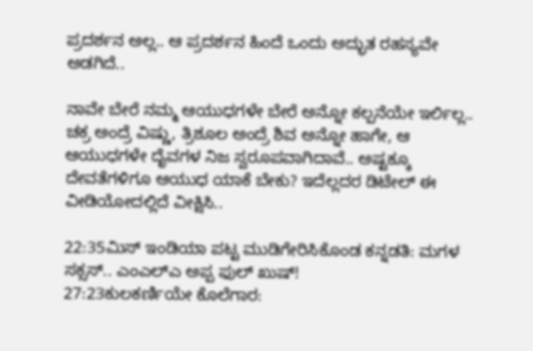ಪ್ರದರ್ಶನ ಅಲ್ಲ.. ಆ ಪ್ರದರ್ಶನ ಹಿಂದೆ ಒಂದು ಅದ್ಭುತ ರಹಸ್ಯವೇ ಅಡಗಿದೆ..

ನಾವೇ ಬೇರೆ ನಮ್ಮ ಆಯುಧಗಳೇ ಬೇರೆ ಅನ್ನೋ ಕಲ್ಪನೆಯೇ ಇರ್ಲಿಲ್ಲ.. ಚಕ್ರ ಅಂದ್ರೆ ವಿಷ್ಣು, ತ್ರಿಶೂಲ ಅಂದ್ರೆ ಶಿವ ಅನ್ನೋ ಹಾಗೇ, ಆ ಆಯುಧಗಳೇ ದೈವಗಳ ನಿಜ ಸ್ವರೂಪವಾಗಿದಾವೆ.. ಅಷ್ಟಕ್ಕೂ ದೇವತೆಗಳಿಗೂ ಆಯುಧ ಯಾಕೆ ಬೇಕು? ಇದೆಲ್ಲದರ ಡಿಟೇಲ್ ಈ ವೀಡಿಯೋದಲ್ಲಿದೆ ವೀಕ್ಷಿಸಿ..

22:35ಮಿಸ್ ಇಂಡಿಯಾ ಪಟ್ಟ ಮುಡಿಗೇರಿಸಿಕೊಂಡ ಕನ್ನಡತಿ: ಮಗಳ ಸಕ್ಸಸ್.. ಎಂಎಲ್ಎ ಅಪ್ಪ ಫುಲ್ ಖುಷ್!
27:23ಕುಲಕರ್ಣಿಯೇ ಕೊಲೆಗಾರ: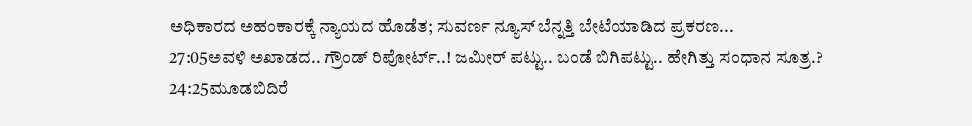ಅಧಿಕಾರದ ಅಹಂಕಾರಕ್ಕೆ ನ್ಯಾಯದ ಹೊಡೆತ; ಸುವರ್ಣ ನ್ಯೂಸ್ ಬೆನ್ನತ್ತಿ ಬೇಟೆಯಾಡಿದ ಪ್ರಕರಣ...
27:05ಅವಳಿ ಅಖಾಡದ.. ಗ್ರೌಂಡ್ ರಿಪೋರ್ಟ್..! ಜಮೀರ್ ಪಟ್ಟು.. ಬಂಡೆ ಬಿಗಿಪಟ್ಟು.. ಹೇಗಿತ್ತು ಸಂಧಾನ ಸೂತ್ರ.?
24:25ಮೂಡಬಿದಿರೆ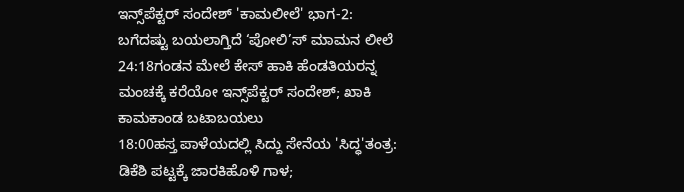ಇನ್ಸ್‌ಪೆಕ್ಟರ್ ಸಂದೇಶ್ 'ಕಾಮಲೀಲೆ' ಭಾಗ-2: ಬಗೆದಷ್ಟು ಬಯಲಾಗ್ತಿದೆ ‘ಪೋಲಿ’ಸ್ ಮಾಮನ ಲೀಲೆ
24:18ಗಂಡನ ಮೇಲೆ ಕೇಸ್ ಹಾಕಿ ಹೆಂಡತಿಯರನ್ನ ಮಂಚಕ್ಕೆ ಕರೆಯೋ ಇನ್ಸ್‌ಪೆಕ್ಟರ್ ಸಂದೇಶ್; ಖಾಕಿ ಕಾಮಕಾಂಡ ಬಟಾಬಯಲು
18:00ಹಸ್ತ ಪಾಳೆಯದಲ್ಲಿ ಸಿದ್ದು ಸೇನೆಯ 'ಸಿದ್ಧ'ತಂತ್ರ: ಡಿಕೆಶಿ ಪಟ್ಟಕ್ಕೆ ಜಾರಕಿಹೊಳಿ ಗಾಳ;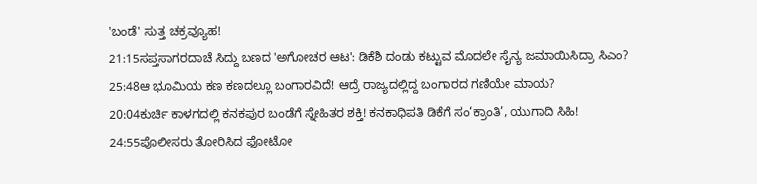'ಬಂಡೆ' ಸುತ್ತ ಚಕ್ರವ್ಯೂಹ!
21:15ಸಪ್ತಸಾಗರದಾಚೆ ಸಿದ್ದು ಬಣದ 'ಅಗೋಚರ ಆಟ': ಡಿಕೆಶಿ ದಂಡು ಕಟ್ಟುವ ಮೊದಲೇ ಸೈನ್ಯ ಜಮಾಯಿಸಿದ್ರಾ ಸಿಎಂ?
25:48ಆ ಭೂಮಿಯ ಕಣ ಕಣದಲ್ಲೂ ಬಂಗಾರವಿದೆ! ಆದ್ರೆ ರಾಜ್ಯದಲ್ಲಿದ್ದ ಬಂಗಾರದ ಗಣಿಯೇ ಮಾಯ?
20:04ಕುರ್ಚಿ ಕಾಳಗದಲ್ಲಿ ಕನಕಪುರ ಬಂಡೆಗೆ ಸ್ನೇಹಿತರ ಶಕ್ತಿ! ಕನಕಾಧಿಪತಿ ಡಿಕೆಗೆ ಸಂ‘ಕ್ರಾಂತಿ’, ಯುಗಾದಿ ಸಿಹಿ!
24:55ಪೊಲೀಸರು ತೋರಿಸಿದ ಫೋಟೋ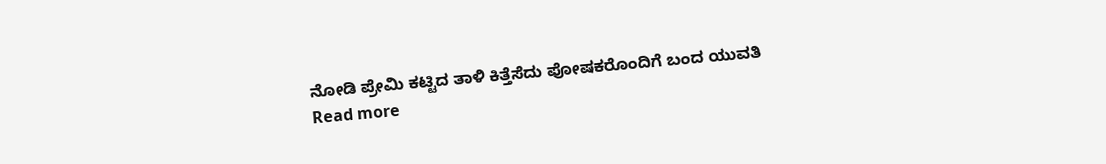ನೋಡಿ ಪ್ರೇಮಿ ಕಟ್ಟಿದ ತಾಳಿ ಕಿತ್ತೆಸೆದು ಪೋಷಕರೊಂದಿಗೆ ಬಂದ ಯುವತಿ
Read more